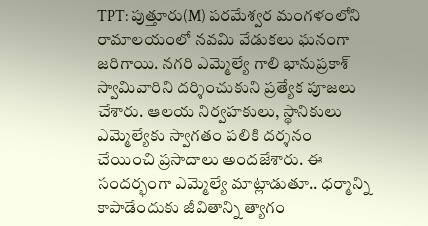TPT: పుత్తూరు(M) పరమేశ్వర మంగళంలోని రామాలయంలో నవమి వేడుకలు ఘనంగా జరిగాయి. నగరి ఎమ్మెల్యే గాలి భానుప్రకాశ్ స్వామివారిని దర్శించుకుని ప్రత్యేక పూజలు చేశారు. ఆలయ నిర్వహకులు, స్థానికులు ఎమ్మెల్యేకు స్వాగతం పలికి దర్శనం చేయించి ప్రసాదాలు అందజేశారు. ఈ సందర్భంగా ఎమ్మెల్యే మాట్లాడుతూ.. ధర్మాన్ని కాపాడేందుకు జీవితాన్ని త్యాగం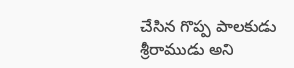చేసిన గొప్ప పాలకుడు శ్రీరాముడు అని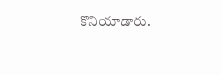కొనియాడారు.